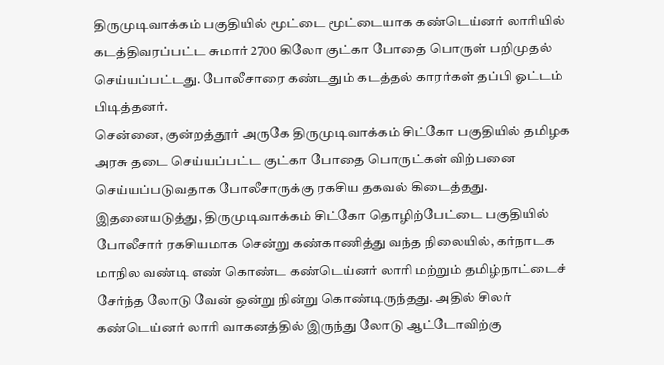திருமுடிவாக்கம் பகுதியில் மூட்டை மூட்டையாக கண்டெய்னர் லாரியில் கடத்திவரப்பட்ட சுமார் 2700 கிலோ குட்கா போதை பொருள் பறிமுதல் செய்யப்பட்டது. போலீசாரை கண்டதும் கடத்தல் காரர்கள் தப்பி ஓட்டம் பிடித்தனர்.
சென்னை, குன்றத்தூர் அருகே திருமுடிவாக்கம் சிட்கோ பகுதியில் தமிழக அரசு தடை செய்யப்பட்ட குட்கா போதை பொருட்கள் விற்பனை செய்யப்படுவதாக போலீசாருக்கு ரகசிய தகவல் கிடைத்தது. இதனையடுத்து, திருமுடிவாக்கம் சிட்கோ தொழிற்பேட்டை பகுதியில் போலீசார் ரகசியமாக சென்று கண்காணித்து வந்த நிலையில், கர்நாடக மாநில வண்டி எண் கொண்ட கண்டெய்னர் லாரி மற்றும் தமிழ்நாட்டைச் சேர்ந்த லோடு வேன் ஒன்று நின்று கொண்டிருந்தது. அதில் சிலர் கண்டெய்னர் லாரி வாகனத்தில் இருந்து லோடு ஆட்டோவிற்கு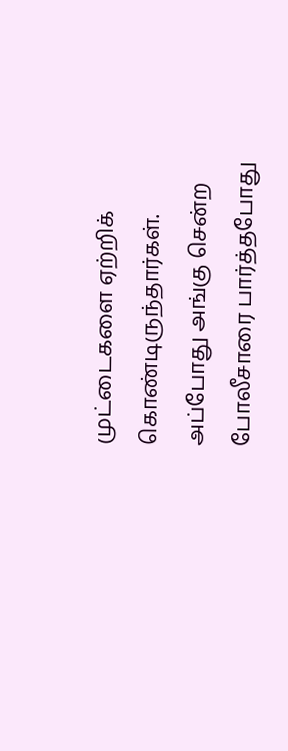முட்டைகளை ஏற்றிக் கொண்டிருந்தார்கள்.
அப்போது அங்கு சென்ற போலீசாரை பார்த்தபோது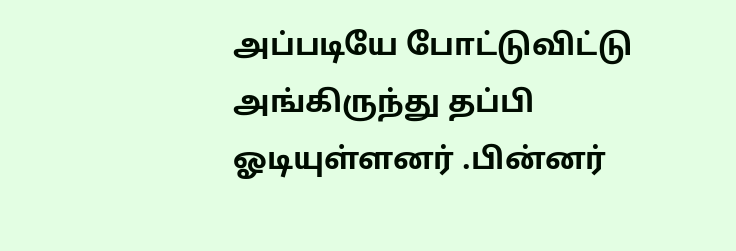அப்படியே போட்டுவிட்டு அங்கிருந்து தப்பி ஓடியுள்ளனர் .பின்னர்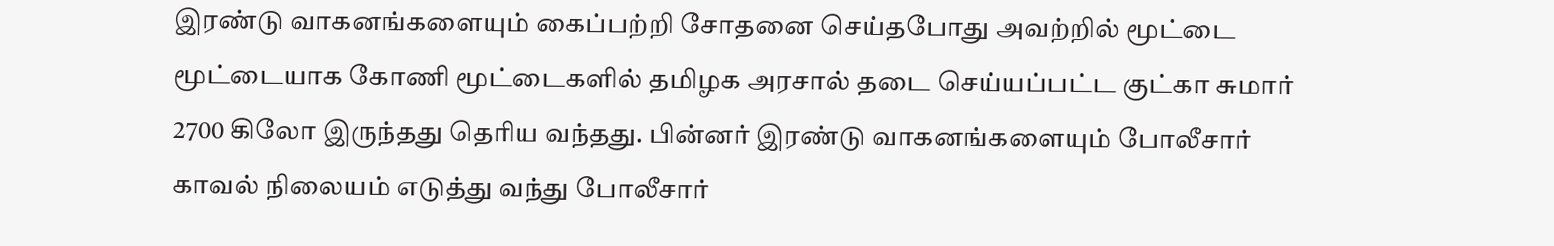இரண்டு வாகனங்களையும் கைப்பற்றி சோதனை செய்தபோது அவற்றில் மூட்டை மூட்டையாக கோணி மூட்டைகளில் தமிழக அரசால் தடை செய்யப்பட்ட குட்கா சுமார் 2700 கிலோ இருந்தது தெரிய வந்தது. பின்னர் இரண்டு வாகனங்களையும் போலீசார் காவல் நிலையம் எடுத்து வந்து போலீசார்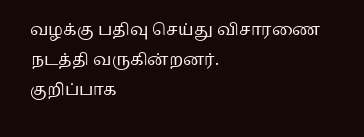வழக்கு பதிவு செய்து விசாரணை நடத்தி வருகின்றனர்.
குறிப்பாக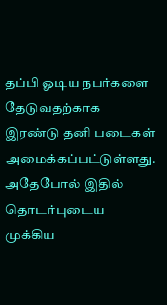தப்பி ஓடிய நபர்களை தேடுவதற்காக இரண்டு தனி படைகள் அமைக்கப்பட்டுள்ளது. அதேபோல் இதில் தொடர்புடைய முக்கிய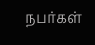நபர்கள்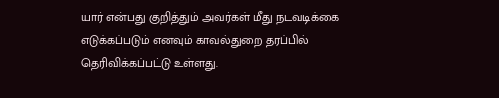யார் என்பது குறித்தும் அவர்கள் மீது நடவடிக்கை எடுக்கப்படும் எனவும் காவல்துறை தரப்பில் தெரிவிக்கப்பட்டு உள்ளது.